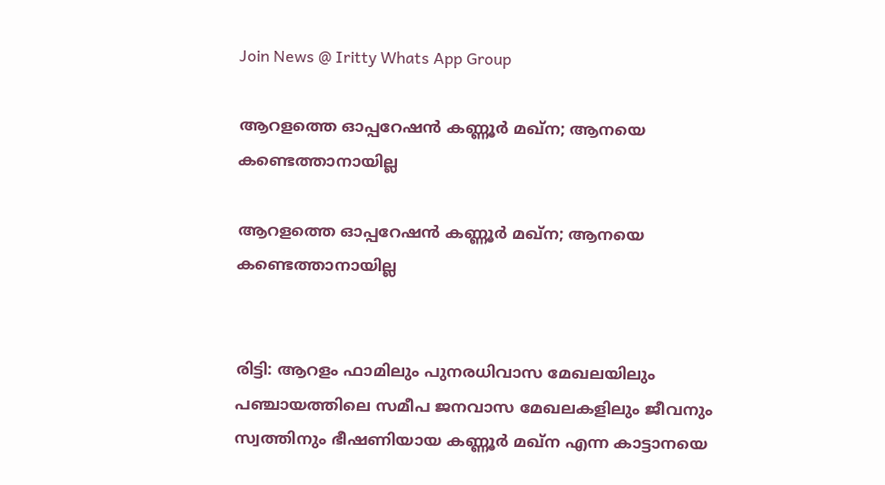Join News @ Iritty Whats App Group

ആറളത്തെ ഓപ്പറേഷൻ കണ്ണൂര്‍ മഖ്ന; ആനയെ കണ്ടെത്താനായില്ല

ആറളത്തെ ഓപ്പറേഷൻ കണ്ണൂര്‍ മഖ്ന; ആനയെ കണ്ടെത്താനായില്ല


രിട്ടി: ആറളം ഫാമിലും പുനരധിവാസ മേഖലയിലും പഞ്ചായത്തിലെ സമീപ ജനവാസ മേഖലകളിലും ജീവനും സ്വത്തിനും ഭീഷണിയായ കണ്ണൂർ മഖ്‌ന എന്ന കാട്ടാനയെ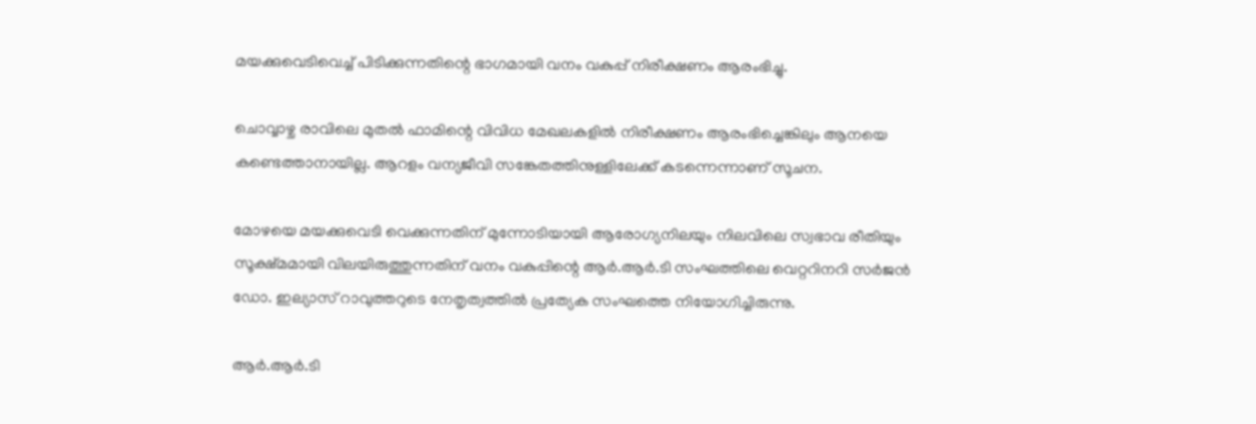മയക്കുവെടിവെച്ച്‌ പിടിക്കുന്നതിന്റെ ഭാഗമായി വനം വകുപ്പ് നിരീക്ഷണം ആരംഭിച്ചു.

ചൊവ്വാഴ്ച രാവിലെ മുതല്‍ ഫാമിന്റെ വിവിധ മേഖലകളില്‍ നിരീക്ഷണം ആരംഭിച്ചെങ്കിലും ആനയെ കണ്ടെത്താനായില്ല. ആറളം വന്യജീവി സങ്കേതത്തിനുള്ളിലേക്ക് കടന്നെന്നാണ് സൂചന.

മോഴയെ മയക്കുവെടി വെക്കുന്നതിന് മുന്നോടിയായി ആരോഗ്യനിലയും നിലവിലെ സ്വഭാവ രീതിയും സൂക്ഷ്മമായി വിലയിരുത്തുന്നതിന് വനം വകുപ്പിന്റെ ആർ.ആർ.ടി സംഘത്തിലെ വെറ്ററിനറി സർജൻ ഡോ. ഇല്യാസ് റാവുത്തറുടെ നേതൃത്വത്തില്‍ പ്രത്യേക സംഘത്തെ നിയോഗിച്ചിരുന്നു.

ആർ.ആർ.ടി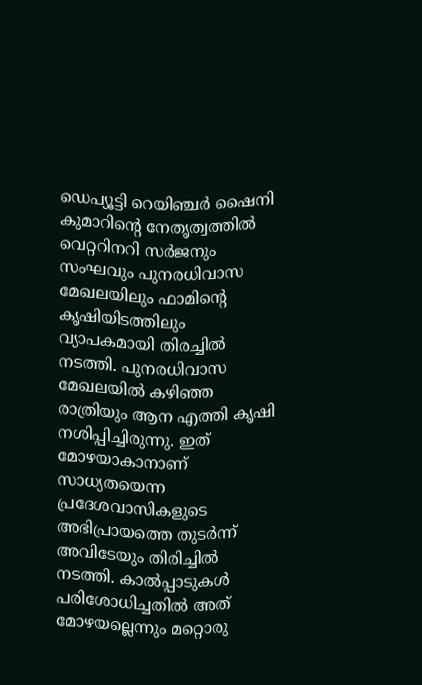ഡെപ്യൂട്ടി റെയിഞ്ചർ ഷൈനി കുമാറിന്റെ നേതൃത്വത്തില്‍ വെറ്ററിനറി സർജനും സംഘവും പുനരധിവാസ മേഖലയിലും ഫാമിന്റെ കൃഷിയിടത്തിലും വ്യാപകമായി തിരച്ചില്‍ നടത്തി. പുനരധിവാസ മേഖലയില്‍ കഴിഞ്ഞ രാത്രിയും ആന എത്തി കൃഷി നശിപ്പിച്ചിരുന്നു. ഇത് മോഴയാകാനാണ് സാധ്യതയെന്ന പ്രദേശവാസികളുടെ അഭിപ്രായത്തെ തുടർന്ന് അവിടേയും തിരിച്ചില്‍ നടത്തി. കാല്‍പ്പാടുകള്‍ പരിശോധിച്ചതില്‍ അത് മോഴയല്ലെന്നും മറ്റൊരു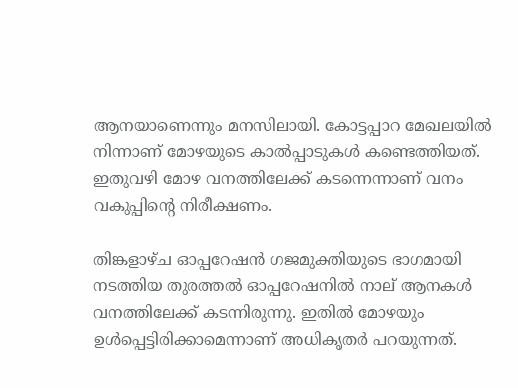ആനയാണെന്നും മനസിലായി. കോട്ടപ്പാറ മേഖലയില്‍ നിന്നാണ് മോഴയുടെ കാല്‍പ്പാടുകള്‍ കണ്ടെത്തിയത്. ഇതുവഴി മോഴ വനത്തിലേക്ക് കടന്നെന്നാണ് വനം വകുപ്പിന്റെ നിരീക്ഷണം.

തിങ്കളാഴ്ച ഓപ്പറേഷൻ ഗജമുക്തിയുടെ ഭാഗമായി നടത്തിയ തുരത്തല്‍ ഓപ്പറേഷനില്‍ നാല് ആനകള്‍ വനത്തിലേക്ക് കടന്നിരുന്നു. ഇതില്‍ മോഴയും ഉള്‍പ്പെട്ടിരിക്കാമെന്നാണ് അധികൃതർ പറയുന്നത്.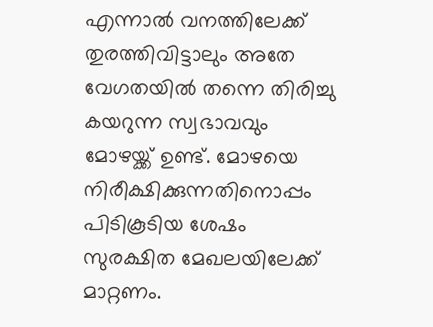എന്നാല്‍ വനത്തിലേക്ക് തുരത്തിവിട്ടാലും അതേ വേഗതയില്‍ തന്നെ തിരിച്ചു കയറുന്ന സ്വഭാവവും മോഴയ്ക്ക് ഉണ്ട്. മോഴയെ നിരീക്ഷിക്കുന്നതിനൊപ്പം പിടികൂടിയ ശേഷം സുരക്ഷിത മേഖലയിലേക്ക് മാറ്റണം.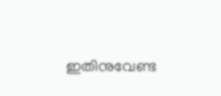ഇതിനുവേണ്ട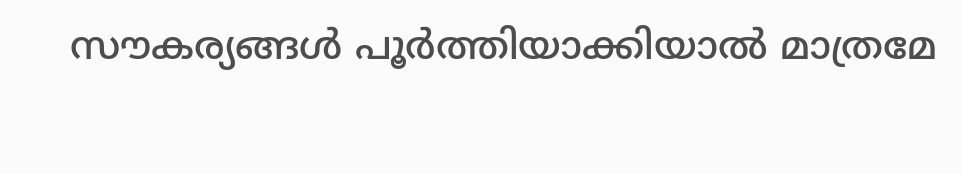സൗകര്യങ്ങള്‍ പൂർത്തിയാക്കിയാല്‍ മാത്രമേ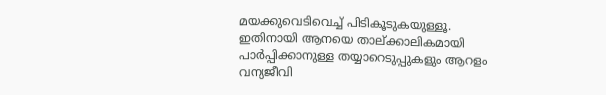മയക്കുവെടിവെച്ച്‌ പിടികൂടുകയുള്ളൂ. ഇതിനായി ആനയെ താല്ക്കാലികമായി പാർപ്പിക്കാനുള്ള തയ്യാറെടുപ്പുകളും ആറളം വന്യജീവി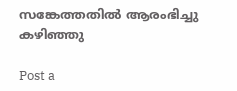സങ്കേത്തതില്‍ ആരംഭിച്ചു കഴിഞ്ഞു

Post a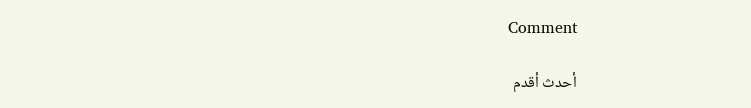Comment

أحدث أقدم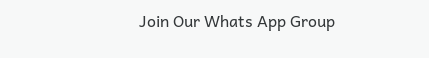Join Our Whats App Group